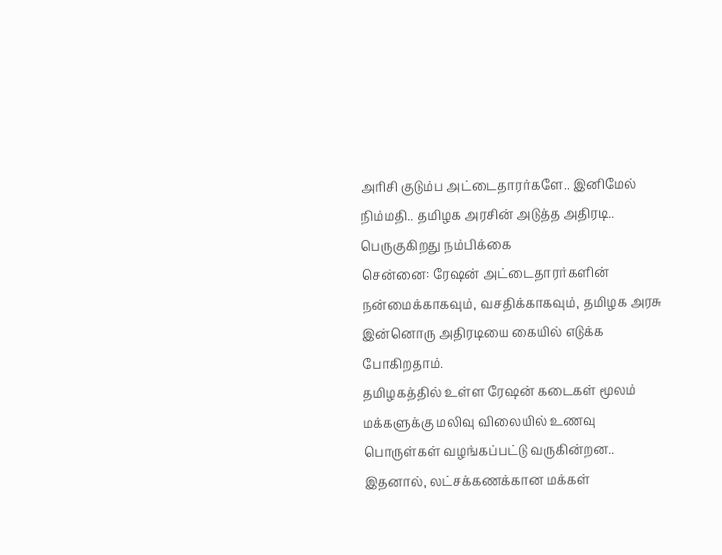அரிசி குடும்ப அட்டைதாரர்களே.. இனிமேல் நிம்மதி.. தமிழக அரசின் அடுத்த அதிரடி.. பெருகுகிறது நம்பிக்கை
சென்னை: ரேஷன் அட்டைதாரர்களின் நன்மைக்காகவும், வசதிக்காகவும், தமிழக அரசு இன்னொரு அதிரடியை கையில் எடுக்க போகிறதாம்.
தமிழகத்தில் உள்ள ரேஷன் கடைகள் மூலம் மக்களுக்கு மலிவு விலையில் உணவு பொருள்கள் வழங்கப்பட்டு வருகின்றன.. இதனால், லட்சக்கணக்கான மக்கள்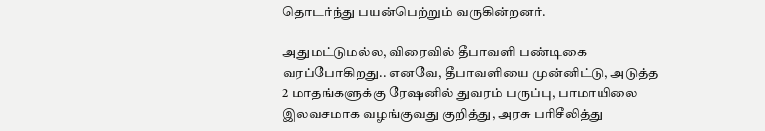தொடர்ந்து பயன்பெற்றும் வருகின்றனர்.

அதுமட்டுமல்ல, விரைவில் தீபாவளி பண்டிகை வரப்போகிறது.. எனவே, தீபாவளியை முன்னிட்டு, அடுத்த 2 மாதங்களுக்கு ரேஷனில் துவரம் பருப்பு, பாமாயிலை இலவசமாக வழங்குவது குறித்து, அரசு பரிசீலித்து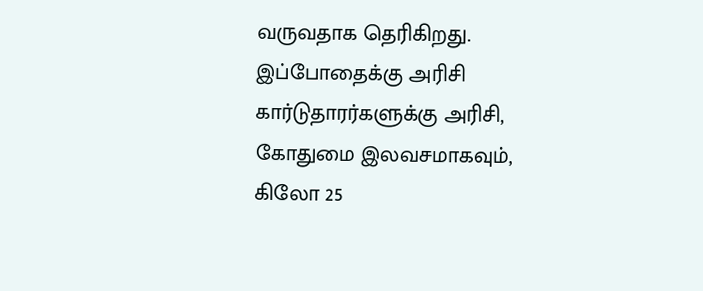வருவதாக தெரிகிறது.
இப்போதைக்கு அரிசி கார்டுதாரர்களுக்கு அரிசி, கோதுமை இலவசமாகவும், கிலோ 25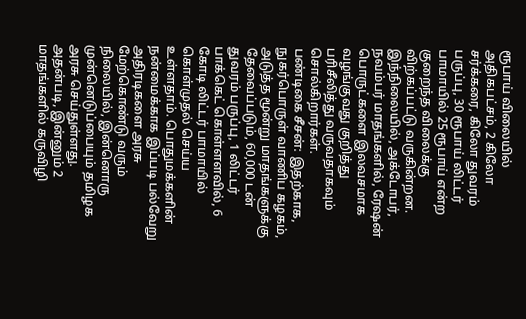ரூபாய் விலையில் அதிகபட்சம், 2 கிலோ சர்க்கரை, கிலோ துவரம் பருப்பு, 30 ரூபாய் லிட்டர் பாமாயில் 25 ரூபாய் என்ற குறைந்த விலைக்கு விற்கப்பட்டு வருகின்றன. இந்நிலையில், அக்டோபர், நவம்பர் மாதங்களில், ரேஷன் பொருட்களை இலவசமாக வழங்குவது குறித்து பரிசீலித்து வருவதாகவும் சொல்கிறார்கள்.
பண்டிகை சீசன்: இதற்காக, நுகர்பொருள் வாணிப கழகம், அடுத்த மூன்று மாதங்களுக்கு தேவைப்படும், 60,000 டன் துவரம் பருப்பு, 1 லிட்டர் பாக்கெட் கொள்ளளவில், 6 கோடி லிட்டர் பாமாயில் கொள்முதல் செய்ய உள்ளதாம். பொதுமக்களின் நன்மைக்காக இப்படி பல்வேறு அதிரடிகளை அரசு மேற்கொண்டு வரும் நிலையில், இன்னொரு முன்னெடுப்பையும் தமிழக அரசு செய்துள்ளது.
அதன்படி, இன்னும் 2 மாதங்களில் கருவிழி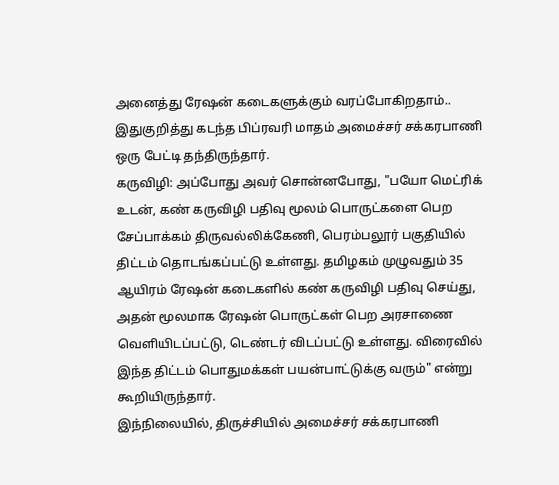அனைத்து ரேஷன் கடைகளுக்கும் வரப்போகிறதாம்.. இதுகுறித்து கடந்த பிப்ரவரி மாதம் அமைச்சர் சக்கரபாணி ஒரு பேட்டி தந்திருந்தார்.
கருவிழி: அப்போது அவர் சொன்னபோது, "பயோ மெட்ரிக் உடன், கண் கருவிழி பதிவு மூலம் பொருட்களை பெற சேப்பாக்கம் திருவல்லிக்கேணி, பெரம்பலூர் பகுதியில் திட்டம் தொடங்கப்பட்டு உள்ளது. தமிழகம் முழுவதும் 35 ஆயிரம் ரேஷன் கடைகளில் கண் கருவிழி பதிவு செய்து, அதன் மூலமாக ரேஷன் பொருட்கள் பெற அரசாணை வெளியிடப்பட்டு, டெண்டர் விடப்பட்டு உள்ளது. விரைவில் இந்த திட்டம் பொதுமக்கள் பயன்பாட்டுக்கு வரும்" என்று கூறியிருந்தார்.
இந்நிலையில், திருச்சியில் அமைச்சர் சக்கரபாணி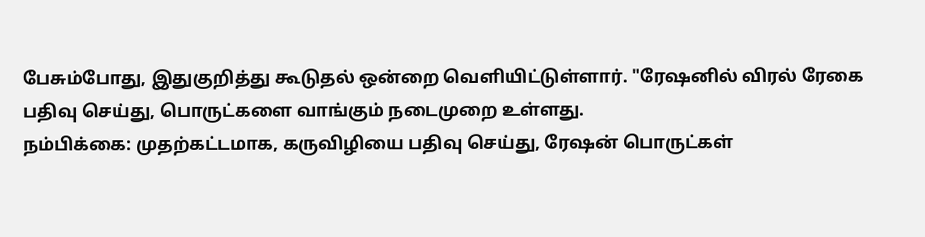பேசும்போது, இதுகுறித்து கூடுதல் ஒன்றை வெளியிட்டுள்ளார். "ரேஷனில் விரல் ரேகை பதிவு செய்து, பொருட்களை வாங்கும் நடைமுறை உள்ளது.
நம்பிக்கை: முதற்கட்டமாக, கருவிழியை பதிவு செய்து, ரேஷன் பொருட்கள்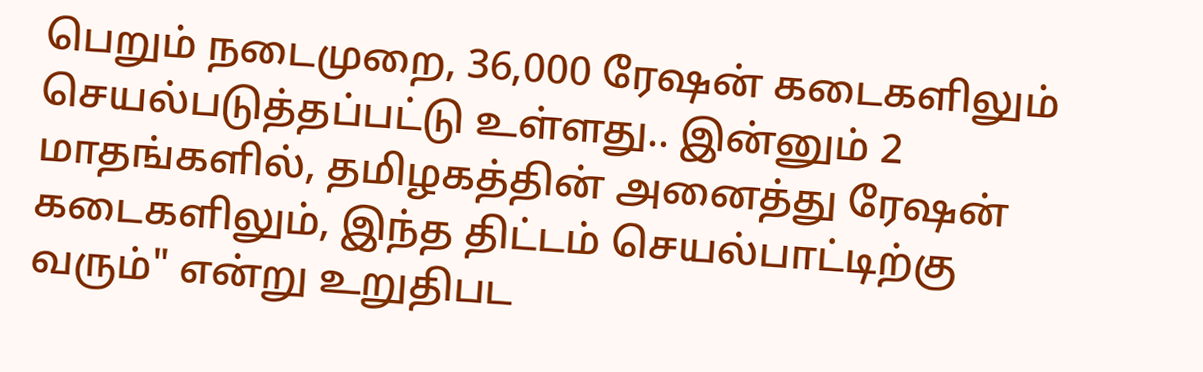பெறும் நடைமுறை, 36,000 ரேஷன் கடைகளிலும் செயல்படுத்தப்பட்டு உள்ளது.. இன்னும் 2 மாதங்களில், தமிழகத்தின் அனைத்து ரேஷன் கடைகளிலும், இந்த திட்டம் செயல்பாட்டிற்கு வரும்" என்று உறுதிபட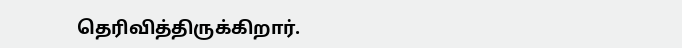தெரிவித்திருக்கிறார்.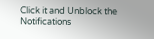Click it and Unblock the Notifications